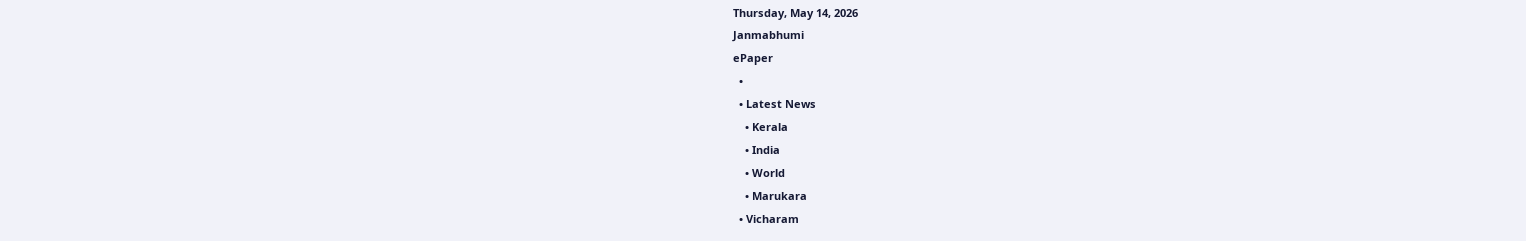Thursday, May 14, 2026
Janmabhumi
ePaper
  •
  • Latest News
    • Kerala
    • India
    • World
    • Marukara
  • Vicharam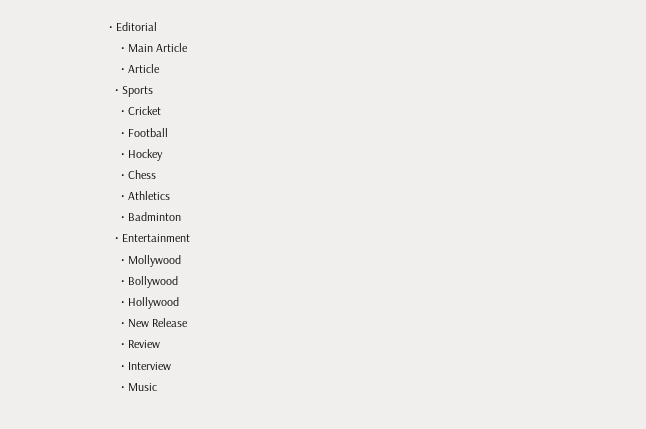• Editorial
    • Main Article
    • Article
  • Sports
    • Cricket
    • Football
    • Hockey
    • Chess
    • Athletics
    • Badminton
  • Entertainment
    • Mollywood
    • Bollywood
    • Hollywood
    • New Release
    • Review
    • Interview
    • Music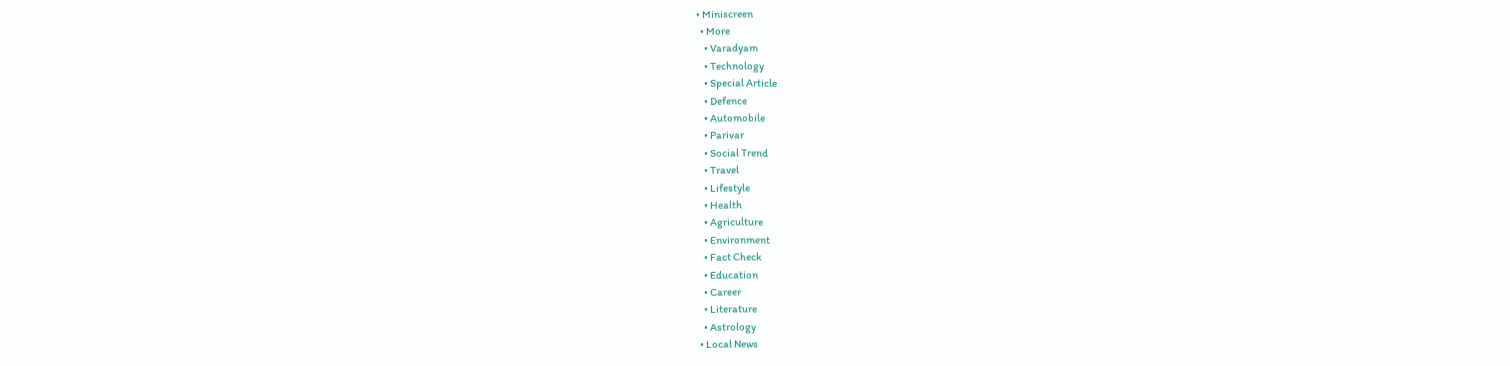• Miniscreen
  • More
    • Varadyam
    • Technology
    • Special Article
    • Defence
    • Automobile
    • Parivar
    • Social Trend
    • Travel
    • Lifestyle
    • Health
    • Agriculture
    • Environment
    • Fact Check
    • Education
    • Career
    • Literature
    • Astrology
  • Local News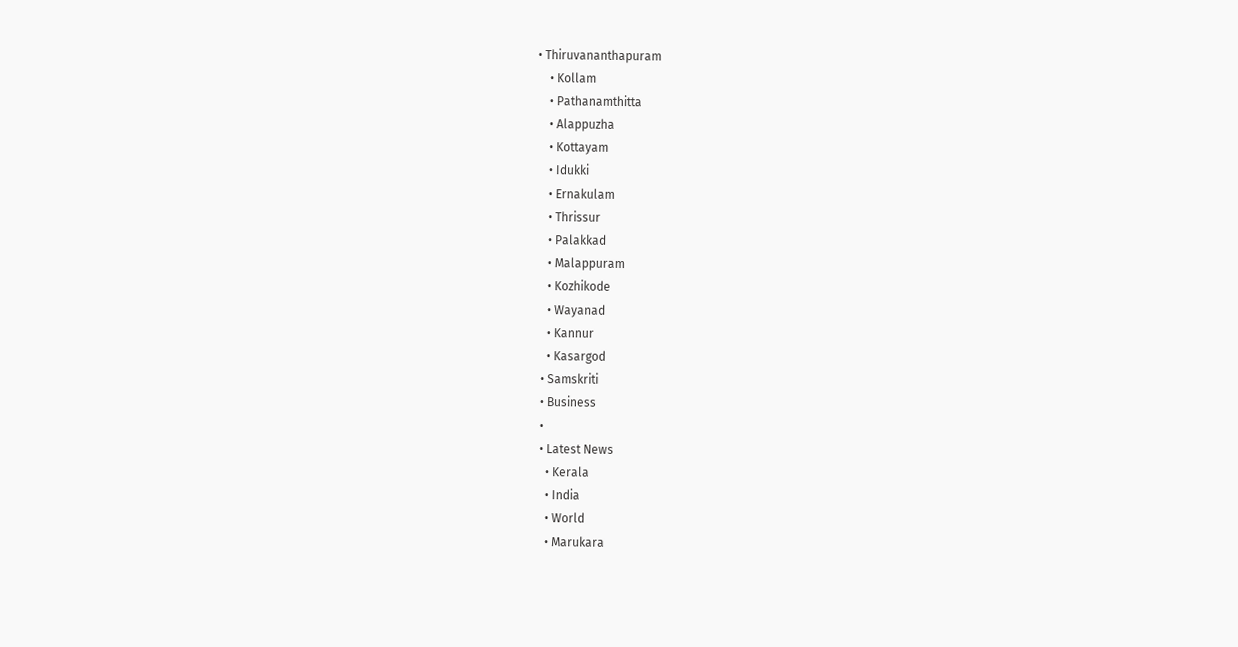• Thiruvananthapuram
    • Kollam
    • Pathanamthitta
    • Alappuzha
    • Kottayam
    • Idukki
    • Ernakulam
    • Thrissur
    • Palakkad
    • Malappuram
    • Kozhikode
    • Wayanad
    • Kannur
    • Kasargod
  • Samskriti
  • Business
  •
  • Latest News
    • Kerala
    • India
    • World
    • Marukara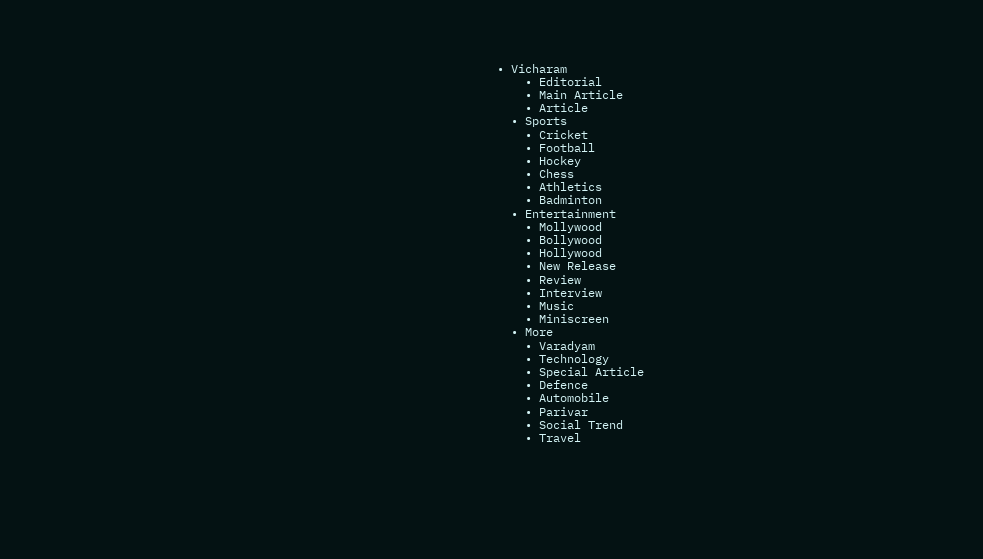• Vicharam
    • Editorial
    • Main Article
    • Article
  • Sports
    • Cricket
    • Football
    • Hockey
    • Chess
    • Athletics
    • Badminton
  • Entertainment
    • Mollywood
    • Bollywood
    • Hollywood
    • New Release
    • Review
    • Interview
    • Music
    • Miniscreen
  • More
    • Varadyam
    • Technology
    • Special Article
    • Defence
    • Automobile
    • Parivar
    • Social Trend
    • Travel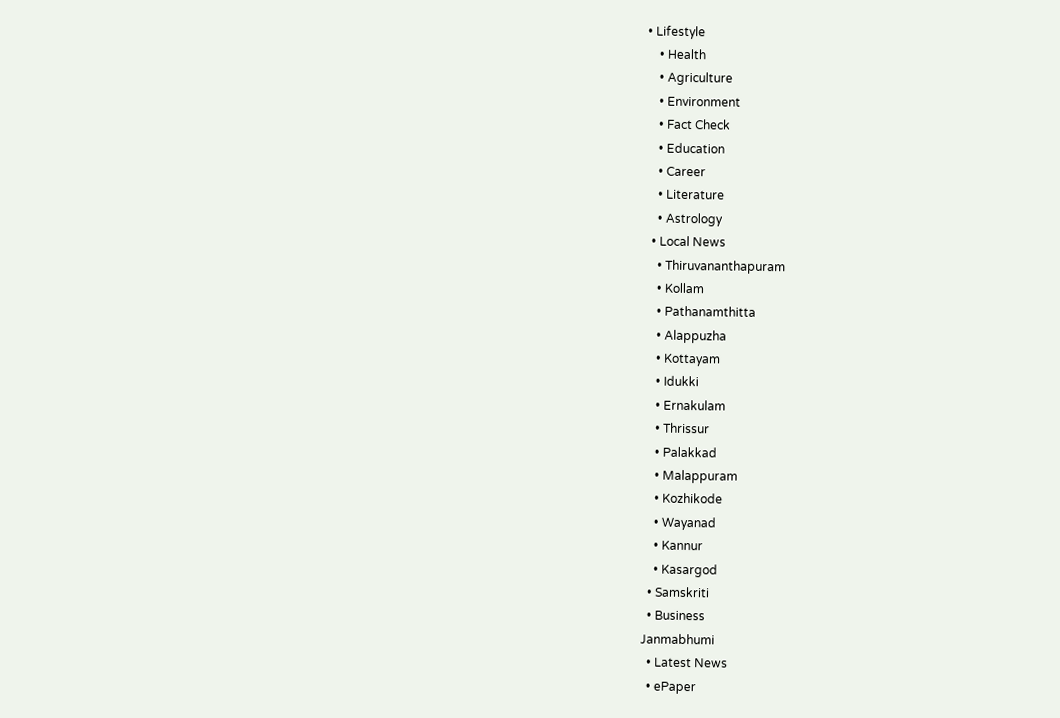• Lifestyle
    • Health
    • Agriculture
    • Environment
    • Fact Check
    • Education
    • Career
    • Literature
    • Astrology
  • Local News
    • Thiruvananthapuram
    • Kollam
    • Pathanamthitta
    • Alappuzha
    • Kottayam
    • Idukki
    • Ernakulam
    • Thrissur
    • Palakkad
    • Malappuram
    • Kozhikode
    • Wayanad
    • Kannur
    • Kasargod
  • Samskriti
  • Business
Janmabhumi
  • Latest News
  • ePaper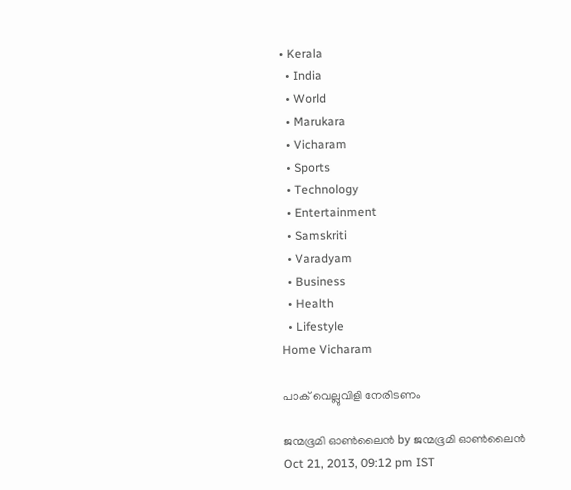• Kerala
  • India
  • World
  • Marukara
  • Vicharam
  • Sports
  • Technology
  • Entertainment
  • Samskriti
  • Varadyam
  • Business
  • Health
  • Lifestyle
Home Vicharam

പാക്‌ വെല്ലുവിളി നേരിടണം

ജന്മഭൂമി ഓണ്‍ലൈന്‍ by ജന്മഭൂമി ഓണ്‍ലൈന്‍
Oct 21, 2013, 09:12 pm IST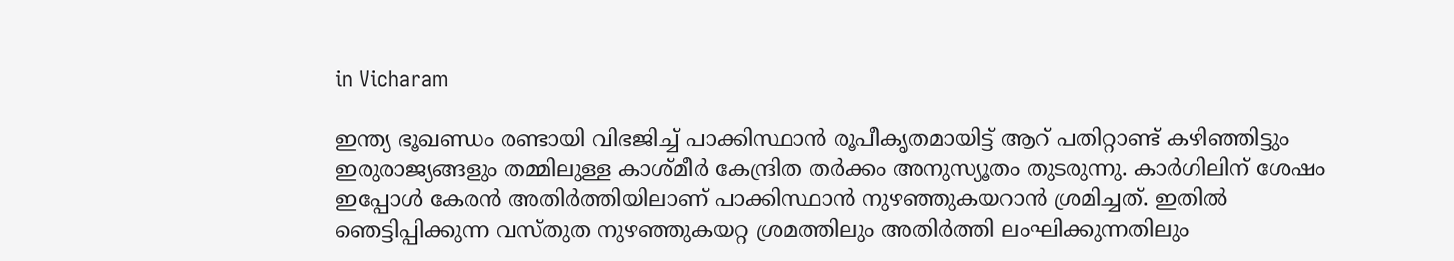in Vicharam

ഇന്ത്യ ഭൂഖണ്ഡം രണ്ടായി വിഭജിച്ച്‌ പാക്കിസ്ഥാന്‍ രൂപീകൃതമായിട്ട്‌ ആറ്‌ പതിറ്റാണ്ട്‌ കഴിഞ്ഞിട്ടും ഇരുരാജ്യങ്ങളും തമ്മിലുള്ള കാശ്മീര്‍ കേന്ദ്രിത തര്‍ക്കം അനുസ്യൂതം തുടരുന്നു. കാര്‍ഗിലിന്‌ ശേഷം ഇപ്പോള്‍ കേരന്‍ അതിര്‍ത്തിയിലാണ്‌ പാക്കിസ്ഥാന്‍ നുഴഞ്ഞുകയറാന്‍ ശ്രമിച്ചത്‌. ഇതില്‍ ഞെട്ടിപ്പിക്കുന്ന വസ്തുത നുഴഞ്ഞുകയറ്റ ശ്രമത്തിലും അതിര്‍ത്തി ലംഘിക്കുന്നതിലും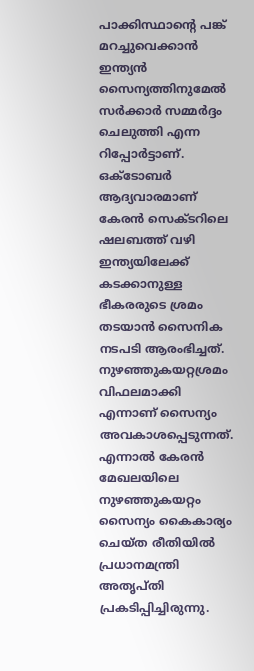പാക്കിസ്ഥാന്റെ പങ്ക്‌ മറച്ചുവെക്കാന്‍ ഇന്ത്യന്‍ സൈന്യത്തിനുമേല്‍ സര്‍ക്കാര്‍ സമ്മര്‍ദ്ദം ചെലുത്തി എന്ന റിപ്പോര്‍ട്ടാണ്‌. ഒക്ടോബര്‍ ആദ്യവാരമാണ്‌ കേരന്‍ സെക്ടറിലെ ഷലബത്ത്‌ വഴി ഇന്ത്യയിലേക്ക്‌ കടക്കാനുള്ള ഭീകരരുടെ ശ്രമം തടയാന്‍ സൈനിക നടപടി ആരംഭിച്ചത്‌. നുഴഞ്ഞുകയറ്റശ്രമം വിഫലമാക്കി എന്നാണ്‌ സൈന്യം അവകാശപ്പെടുന്നത്‌. എന്നാല്‍ കേരന്‍ മേഖലയിലെ നുഴഞ്ഞുകയറ്റം സൈന്യം കൈകാര്യം ചെയ്ത രീതിയില്‍ പ്രധാനമന്ത്രി അതൃപ്തി പ്രകടിപ്പിച്ചിരുന്നു.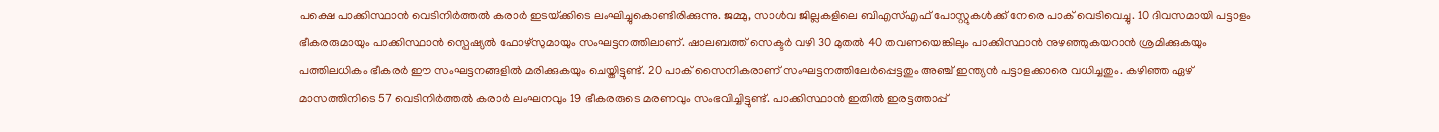പക്ഷെ പാക്കിസ്ഥാന്‍ വെടിനിര്‍ത്തല്‍ കരാര്‍ ഇടയ്‌ക്കിടെ ലംഘിച്ചുകൊണ്ടിരിക്കുന്നു. ജമ്മു, സാള്‍വ ജില്ലകളിലെ ബിഎസ്‌എഫ്‌ പോസ്റ്റുകള്‍ക്ക്‌ നേരെ പാക്‌ വെടിവെച്ചു. 10 ദിവസമായി പട്ടാളം ഭീകരരുമായും പാക്കിസ്ഥാന്‍ സ്പെഷ്യല്‍ ഫോഴ്സുമായും സംഘട്ടനത്തിലാണ്‌. ഷാലബത്ത്‌ സെക്ടര്‍ വഴി 30 മുതല്‍ 40 തവണയെങ്കിലും പാക്കിസ്ഥാന്‍ നുഴഞ്ഞുകയറാന്‍ ശ്രമിക്കുകയും പത്തിലധികം ഭീകരര്‍ ഈ സംഘട്ടനങ്ങളില്‍ മരിക്കുകയും ചെയ്തിട്ടുണ്ട്‌. 20 പാക്‌ സൈനികരാണ്‌ സംഘട്ടനത്തിലേര്‍പ്പെട്ടതും അഞ്ച്‌ ഇന്ത്യന്‍ പട്ടാളക്കാരെ വധിച്ചതും. കഴിഞ്ഞ ഏഴ്‌ മാസത്തിനിടെ 57 വെടിനിര്‍ത്തല്‍ കരാര്‍ ലംഘനവും 19 ഭീകരരുടെ മരണവും സംഭവിച്ചിട്ടുണ്ട്‌. പാക്കിസ്ഥാന്‍ ഇതില്‍ ഇരട്ടത്താപ്പ്‌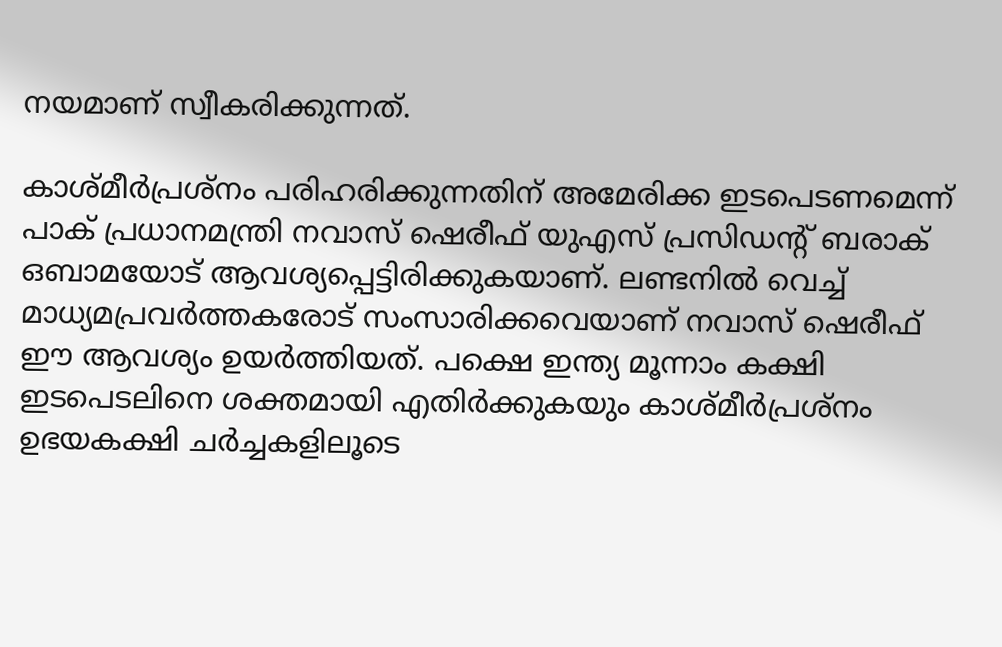നയമാണ്‌ സ്വീകരിക്കുന്നത്‌.

കാശ്മീര്‍പ്രശ്നം പരിഹരിക്കുന്നതിന്‌ അമേരിക്ക ഇടപെടണമെന്ന്‌ പാക്‌ പ്രധാനമന്ത്രി നവാസ്‌ ഷെരീഫ്‌ യുഎസ്‌ പ്രസിഡന്റ്‌ ബരാക്‌ ഒബാമയോട്‌ ആവശ്യപ്പെട്ടിരിക്കുകയാണ്‌. ലണ്ടനില്‍ വെച്ച്‌ മാധ്യമപ്രവര്‍ത്തകരോട്‌ സംസാരിക്കവെയാണ്‌ നവാസ്‌ ഷെരീഫ്‌ ഈ ആവശ്യം ഉയര്‍ത്തിയത്‌. പക്ഷെ ഇന്ത്യ മൂന്നാം കക്ഷി ഇടപെടലിനെ ശക്തമായി എതിര്‍ക്കുകയും കാശ്മീര്‍പ്രശ്നം ഉഭയകക്ഷി ചര്‍ച്ചകളിലൂടെ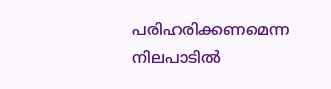പരിഹരിക്കണമെന്ന നിലപാടില്‍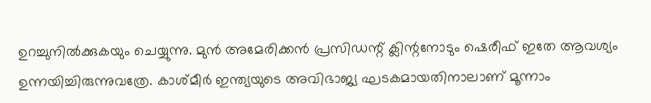ഉറച്ചുനില്‍ക്കുകയും ചെയ്യുന്നു. മുന്‍ അമേരിക്കന്‍ പ്രസിഡന്റ്‌ ക്ലിന്റനോടും ഷെരീഫ്‌ ഇതേ ആവശ്യം ഉന്നയിച്ചിരുന്നുവത്രേ. കാശ്മീര്‍ ഇന്ത്യയുടെ അവിഭാജ്യ ഘടകമായതിനാലാണ്‌ മൂന്നാം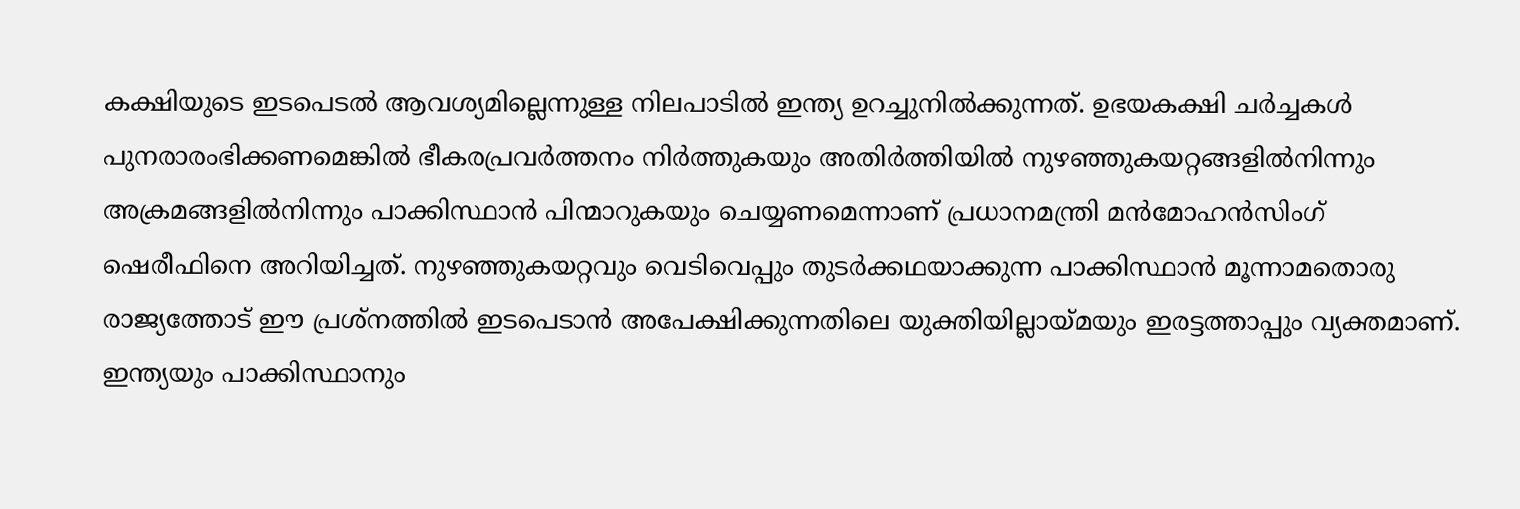കക്ഷിയുടെ ഇടപെടല്‍ ആവശ്യമില്ലെന്നുള്ള നിലപാടില്‍ ഇന്ത്യ ഉറച്ചുനില്‍ക്കുന്നത്‌. ഉഭയകക്ഷി ചര്‍ച്ചകള്‍ പുനരാരംഭിക്കണമെങ്കില്‍ ഭീകരപ്രവര്‍ത്തനം നിര്‍ത്തുകയും അതിര്‍ത്തിയില്‍ നുഴഞ്ഞുകയറ്റങ്ങളില്‍നിന്നും അക്രമങ്ങളില്‍നിന്നും പാക്കിസ്ഥാന്‍ പിന്മാറുകയും ചെയ്യണമെന്നാണ്‌ പ്രധാനമന്ത്രി മന്‍മോഹന്‍സിംഗ്‌ ഷെരീഫിനെ അറിയിച്ചത്‌. നുഴഞ്ഞുകയറ്റവും വെടിവെപ്പും തുടര്‍ക്കഥയാക്കുന്ന പാക്കിസ്ഥാന്‍ മൂന്നാമതൊരു രാജ്യത്തോട്‌ ഈ പ്രശ്നത്തില്‍ ഇടപെടാന്‍ അപേക്ഷിക്കുന്നതിലെ യുക്തിയില്ലായ്‌മയും ഇരട്ടത്താപ്പും വ്യക്തമാണ്‌. ഇന്ത്യയും പാക്കിസ്ഥാനും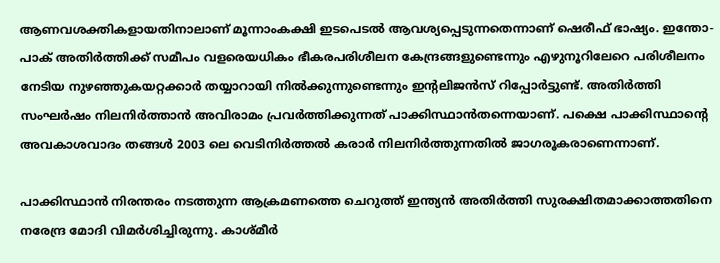ആണവശക്തികളായതിനാലാണ്‌ മൂന്നാംകക്ഷി ഇടപെടല്‍ ആവശ്യപ്പെടുന്നതെന്നാണ്‌ ഷെരീഫ്‌ ഭാഷ്യം. ഇന്തോ-പാക്‌ അതിര്‍ത്തിക്ക്‌ സമീപം വളരെയധികം ഭീകരപരിശീലന കേന്ദ്രങ്ങളുണ്ടെന്നും എഴുനൂറിലേറെ പരിശീലനം നേടിയ നുഴഞ്ഞുകയറ്റക്കാര്‍ തയ്യാറായി നില്‍ക്കുന്നുണ്ടെന്നും ഇന്റലിജന്‍സ്‌ റിപ്പോര്‍ട്ടുണ്ട്‌. അതിര്‍ത്തി സംഘര്‍ഷം നിലനിര്‍ത്താന്‍ അവിരാമം പ്രവര്‍ത്തിക്കുന്നത്‌ പാക്കിസ്ഥാന്‍തന്നെയാണ്‌. പക്ഷെ പാക്കിസ്ഥാന്റെ അവകാശവാദം തങ്ങള്‍ 2003 ലെ വെടിനിര്‍ത്തല്‍ കരാര്‍ നിലനിര്‍ത്തുന്നതില്‍ ജാഗരൂകരാണെന്നാണ്‌.

പാക്കിസ്ഥാന്‍ നിരന്തരം നടത്തുന്ന ആക്രമണത്തെ ചെറുത്ത്‌ ഇന്ത്യന്‍ അതിര്‍ത്തി സുരക്ഷിതമാക്കാത്തതിനെ നരേന്ദ്ര മോദി വിമര്‍ശിച്ചിരുന്നു. കാശ്മീര്‍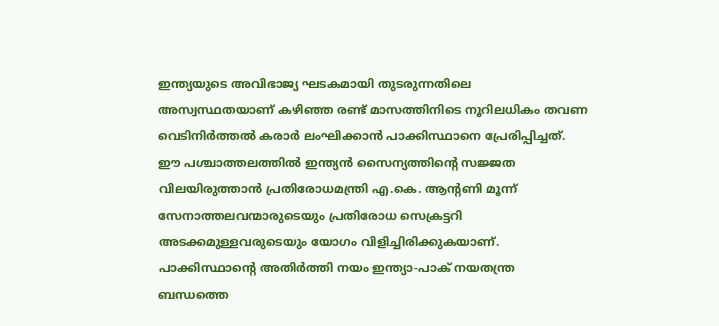ഇന്ത്യയുടെ അവിഭാജ്യ ഘടകമായി തുടരുന്നതിലെ അസ്വസ്ഥതയാണ്‌ കഴിഞ്ഞ രണ്ട്‌ മാസത്തിനിടെ നൂറിലധികം തവണ വെടിനിര്‍ത്തല്‍ കരാര്‍ ലംഘിക്കാന്‍ പാക്കിസ്ഥാനെ പ്രേരിപ്പിച്ചത്‌. ഈ പശ്ചാത്തലത്തില്‍ ഇന്ത്യന്‍ സൈന്യത്തിന്റെ സജ്ജത വിലയിരുത്താന്‍ പ്രതിരോധമന്ത്രി എ.കെ. ആന്റണി മൂന്ന്‌ സേനാത്തലവന്മാരുടെയും പ്രതിരോധ സെക്രട്ടറി അടക്കമുള്ളവരുടെയും യോഗം വിളിച്ചിരിക്കുകയാണ്‌. പാക്കിസ്ഥാന്റെ അതിര്‍ത്തി നയം ഇന്ത്യാ-പാക്‌ നയതന്ത്ര ബന്ധത്തെ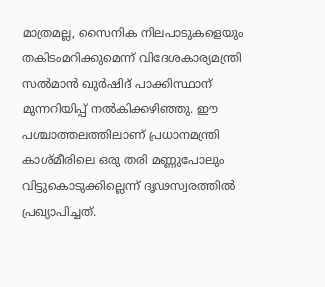മാത്രമല്ല, സൈനിക നിലപാടുകളെയും തകിടംമറിക്കുമെന്ന്‌ വിദേശകാര്യമന്ത്രി സല്‍മാന്‍ ഖുര്‍ഷിദ്‌ പാക്കിസ്ഥാന്‌ മുന്നറിയിപ്പ്‌ നല്‍കിക്കഴിഞ്ഞു. ഈ പശ്ചാത്തലത്തിലാണ്‌ പ്രധാനമന്ത്രി കാശ്മീരിലെ ഒരു തരി മണ്ണുപോലും വിട്ടുകൊടുക്കില്ലെന്ന്‌ ദൃഢസ്വരത്തില്‍ പ്രഖ്യാപിച്ചത്‌.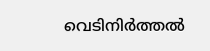വെടിനിര്‍ത്തല്‍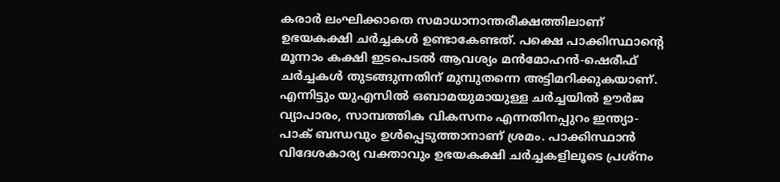കരാര്‍ ലംഘിക്കാതെ സമാധാനാന്തരീക്ഷത്തിലാണ്‌ ഉഭയകക്ഷി ചര്‍ച്ചകള്‍ ഉണ്ടാകേണ്ടത്‌. പക്ഷെ പാക്കിസ്ഥാന്റെ മൂന്നാം കക്ഷി ഇടപെടല്‍ ആവശ്യം മന്‍മോഹന്‍-ഷെരീഫ്‌ ചര്‍ച്ചകള്‍ തുടങ്ങുന്നതിന്‌ മുമ്പുതന്നെ അട്ടിമറിക്കുകയാണ്‌. എന്നിട്ടും യുഎസില്‍ ഒബാമയുമായുള്ള ചര്‍ച്ചയില്‍ ഊര്‍ജ വ്യാപാരം, സാമ്പത്തിക വികസനം എന്നതിനപ്പുറം ഇന്ത്യാ-പാക്‌ ബന്ധവും ഉള്‍പ്പെടുത്താനാണ്‌ ശ്രമം. പാക്കിസ്ഥാന്‍ വിദേശകാര്യ വക്താവും ഉഭയകക്ഷി ചര്‍ച്ചകളിലൂടെ പ്രശ്നം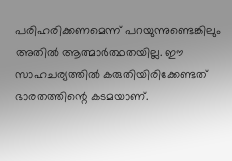പരിഹരിക്കണമെന്ന്‌ പറയുന്നുണ്ടെങ്കിലും അതില്‍ ആത്മാര്‍ത്ഥതയില്ല. ഈ സാഹചര്യത്തില്‍ കരുതിയിരിക്കേണ്ടത്‌ ഭാരതത്തിന്റെ കടമയാണ്‌.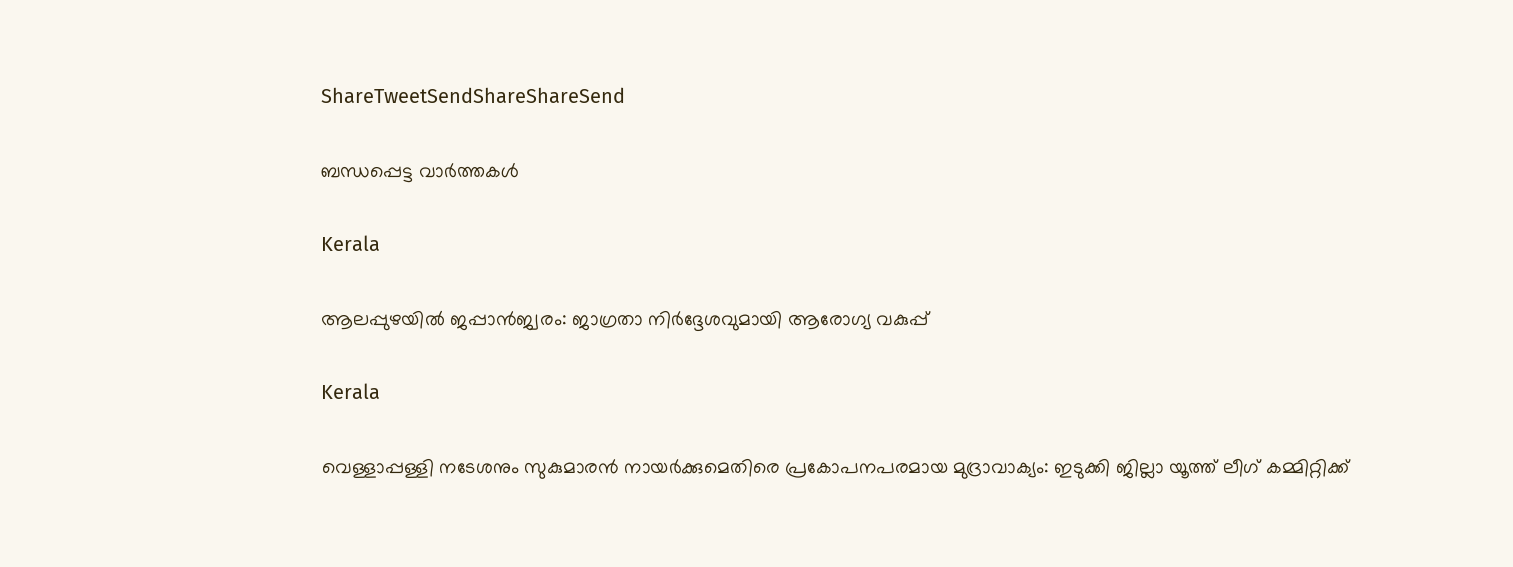ShareTweetSendShareShareSend

ബന്ധപ്പെട്ട വാര്‍ത്തകള്‍

Kerala

ആലപ്പുഴയില്‍ ജപ്പാന്‍ജ്വരം: ജാഗ്രതാ നിര്‍ദ്ദേശവുമായി ആരോഗ്യ വകുപ്പ്

Kerala

വെള്ളാപ്പള്ളി നടേശനും സുകുമാരന്‍ നായര്‍ക്കുമെതിരെ പ്രകോപനപരമായ മുദ്രാവാക്യം: ഇടുക്കി ജില്ലാ യൂത്ത് ലീഗ് കമ്മിറ്റിക്ക്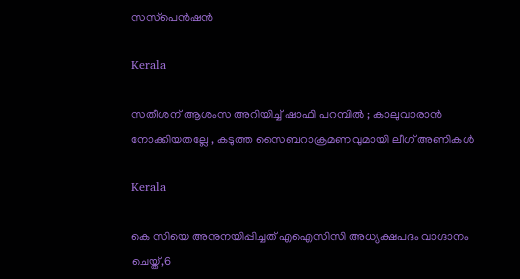സസ്‌പെന്‍ഷന്‍

Kerala

സതീശന് ആശംസ അറിയിച്ച് ഷാഫി പറമ്പിൽ ; കാലുവാരാൻ നോക്കിയതല്ലേ , കടുത്ത സൈബറാക്രമണവുമായി ലീഗ് അണികൾ

Kerala

കെ സിയെ അനുനയിപ്പിച്ചത് എഐസിസി അധ്യക്ഷപദം വാഗ്ദാനം ചെയ്ത്,6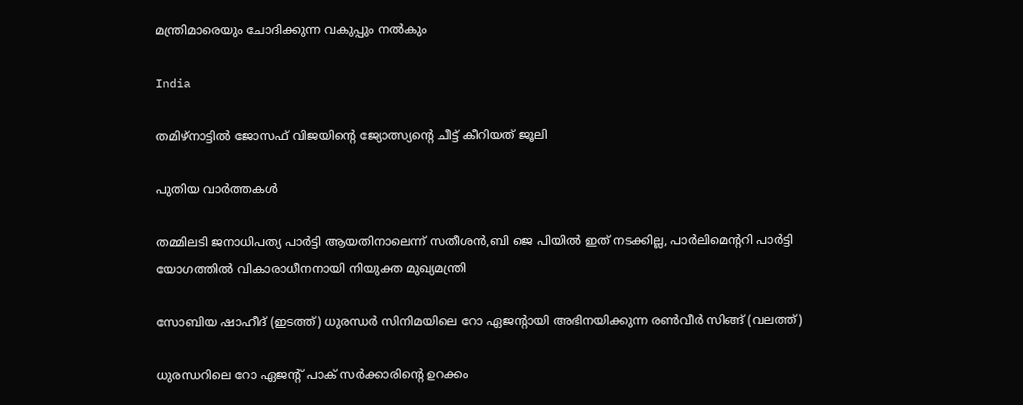മന്ത്രിമാരെയും ചോദിക്കുന്ന വകുപ്പും നല്‍കും

India

തമിഴ്നാട്ടില്‍ ജോസഫ് വിജയിന്റെ ജ്യോത്സ്യന്റെ ചീട്ട് കീറിയത് ജൂലി

പുതിയ വാര്‍ത്തകള്‍

തമ്മിലടി ജനാധിപത്യ പാര്‍ട്ടി ആയതിനാലെന്ന് സതീശന്‍,ബി ജെ പിയില്‍ ഇത് നടക്കില്ല, പാര്‍ലിമെന്ററി പാര്‍ട്ടി യോഗത്തില്‍ വികാരാധീനനായി നിയുക്ത മുഖ്യമന്ത്രി

സോബിയ ഷാഹീദ് (ഇടത്ത്) ധുരന്ധര്‍ സിനിമയിലെ റോ ഏജന്‍റായി അഭിനയിക്കുന്ന രണ്‍വീര്‍ സിങ്ങ് (വലത്ത്)

ധുരന്ധറിലെ റോ ഏജന്‍റ് പാക് സര്‍ക്കാരിന്റെ ഉറക്കം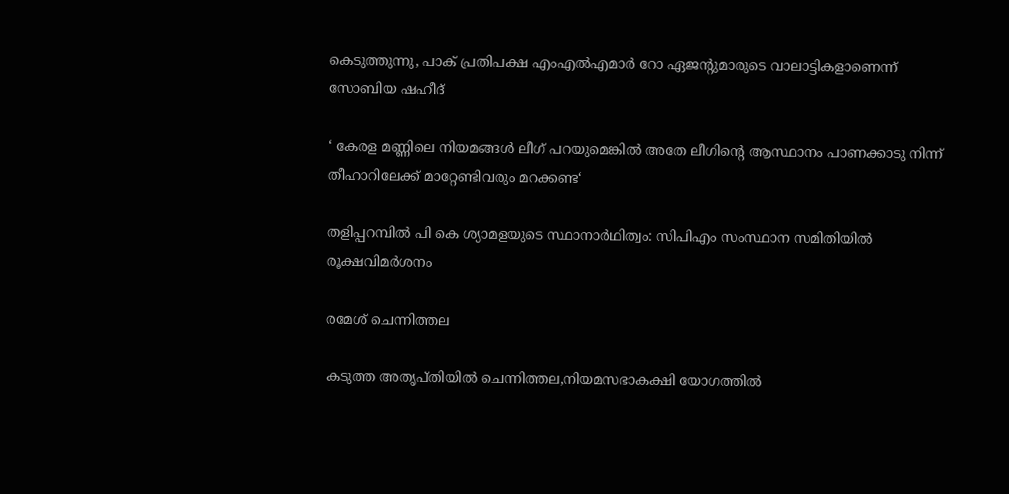കെടുത്തുന്നു, പാക് പ്രതിപക്ഷ എംഎല്‍എമാര്‍ റോ ഏജന്‍റുമാരുടെ വാലാട്ടികളാണെന്ന് സോബിയ ഷഹീദ്

‘ കേരള മണ്ണിലെ നിയമങ്ങൾ ലീഗ് പറയുമെങ്കിൽ അതേ ലീഗിന്റെ ആസ്ഥാനം പാണക്കാടു നിന്ന് തീഹാറിലേക്ക് മാറ്റേണ്ടിവരും മറക്കണ്ട‘

തളിപ്പറമ്പില്‍ പി കെ ശ്യാമളയുടെ സ്ഥാനാര്‍ഥിത്വം: സിപിഎം സംസ്ഥാന സമിതിയില്‍ രൂക്ഷവിമര്‍ശനം

രമേശ് ചെന്നിത്തല

കടുത്ത അതൃപ്തിയില്‍ ചെന്നിത്തല,നിയമസഭാകക്ഷി യോഗത്തില്‍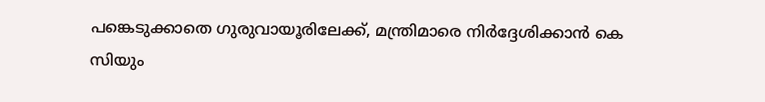പങ്കെടുക്കാതെ ഗുരുവായൂരിലേക്ക്, മന്ത്രിമാരെ നിര്‍ദ്ദേശിക്കാന്‍ കെ സിയും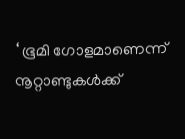‘ ഭൂമി ഗോളമാണെന്ന് നൂറ്റാണ്ടുകൾക്ക്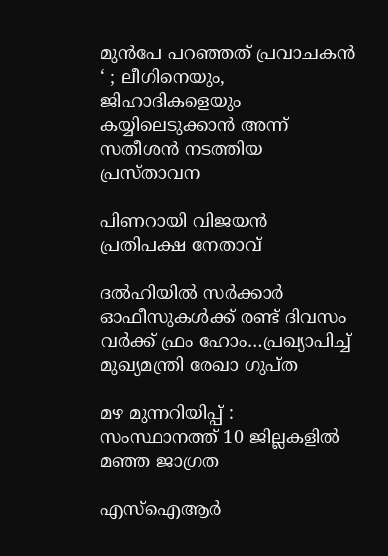മുൻപേ പറഞ്ഞത് പ്രവാചകൻ ‘ ; ലീഗിനെയും, ജിഹാദികളെയും കയ്യിലെടുക്കാൻ അന്ന് സതീശൻ നടത്തിയ പ്രസ്താവന

പിണറായി വിജയന്‍ പ്രതിപക്ഷ നേതാവ്

ദല്‍ഹിയില്‍ സര്‍ക്കാര്‍ ഓഫീസുകള്‍ക്ക് രണ്ട് ദിവസം വര്‍ക്ക് ഫ്രം ഹോം…പ്രഖ്യാപിച്ച് മുഖ്യമന്ത്രി രേഖാ ഗുപ്ത

മഴ മുന്നറിയിപ്പ് : സംസ്ഥാനത്ത് 10 ജില്ലകളില്‍ മഞ്ഞ ജാഗ്രത

എസ്ഐആർ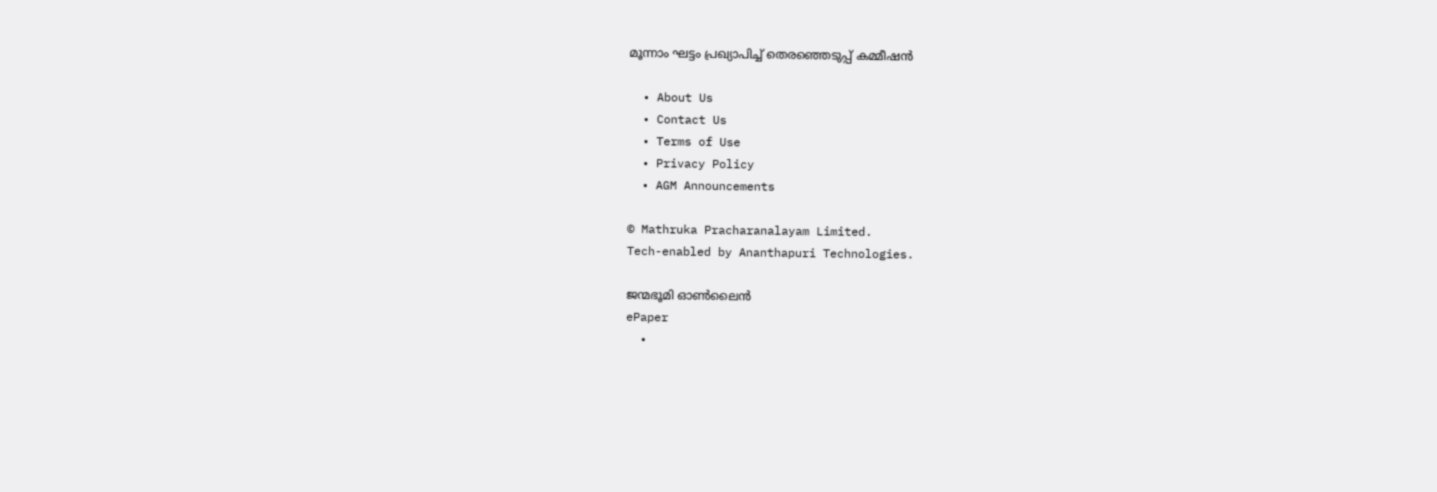മൂന്നാം ഘട്ടം പ്രഖ്യാപിച്ച് തെരഞ്ഞെടുപ്പ് കമ്മീഷൻ

  • About Us
  • Contact Us
  • Terms of Use
  • Privacy Policy
  • AGM Announcements

© Mathruka Pracharanalayam Limited.
Tech-enabled by Ananthapuri Technologies.

ജന്മഭൂമി ഓണ്‍ലൈന്‍
ePaper
  •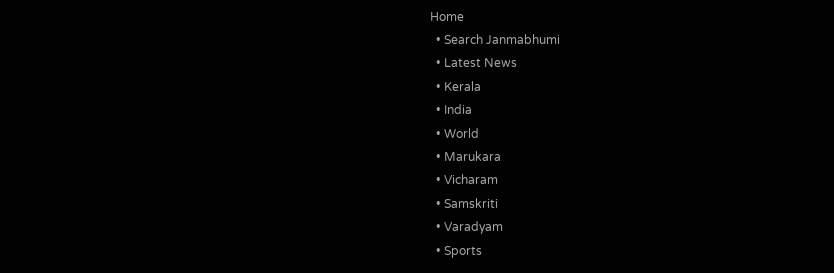Home
  • Search Janmabhumi
  • Latest News
  • Kerala
  • India
  • World
  • Marukara
  • Vicharam
  • Samskriti
  • Varadyam
  • Sports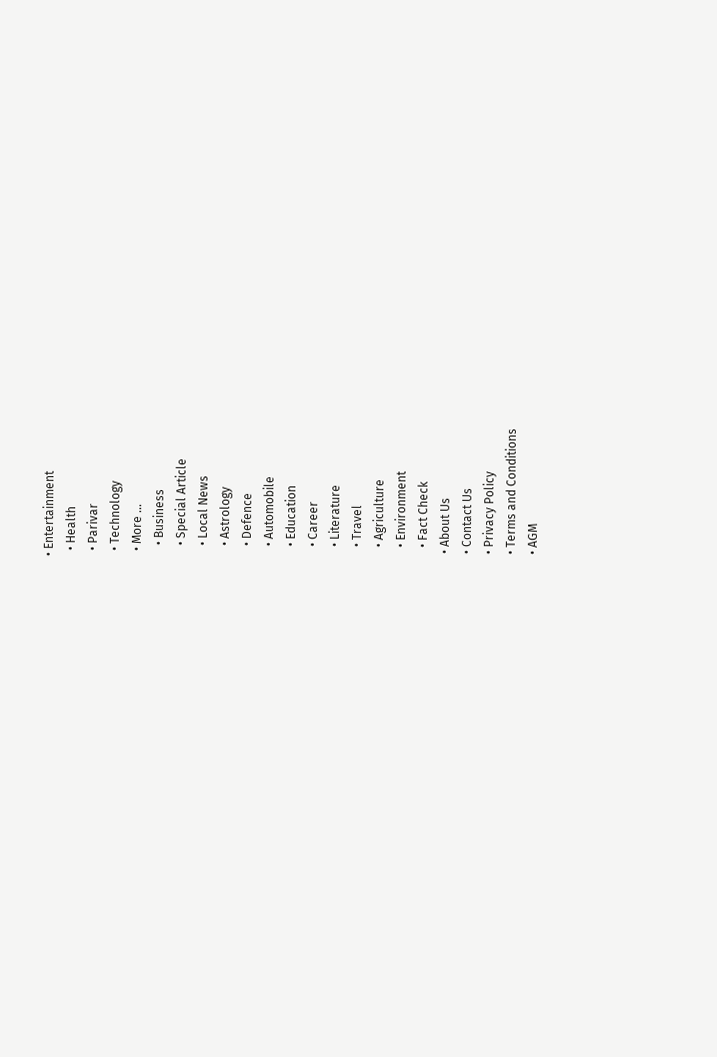• Entertainment
  • Health
  • Parivar
  • Technology
  • More …
    • Business
    • Special Article
    • Local News
    • Astrology
    • Defence
    • Automobile
    • Education
    • Career
    • Literature
    • Travel
    • Agriculture
    • Environment
    • Fact Check
  • About Us
  • Contact Us
  • Privacy Policy
  • Terms and Conditions
  • AGM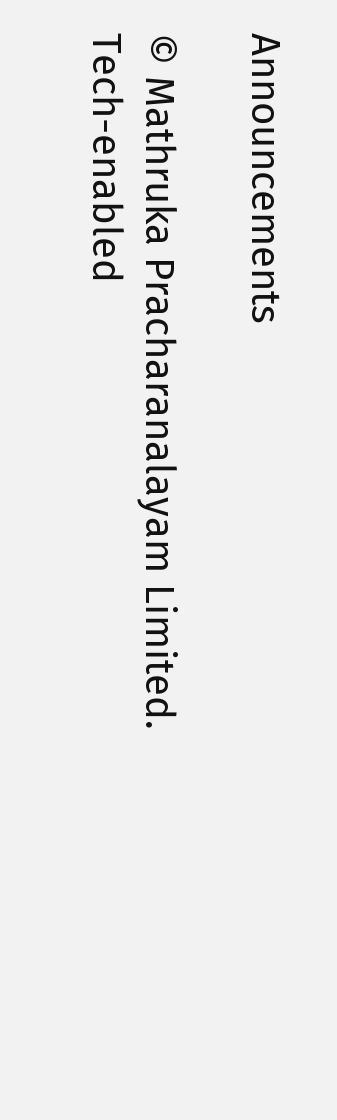Announcements

© Mathruka Pracharanalayam Limited.
Tech-enabled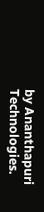by Ananthapuri Technologies.